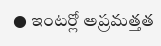● ఇంటర్లో అప్రమత్తత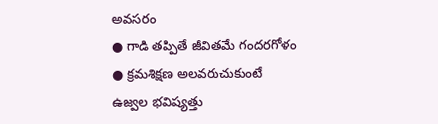అవసరం
● గాడి తప్పితే జీవితమే గందరగోళం
● క్రమశిక్షణ అలవరుచుకుంటే
ఉజ్వల భవిష్యత్తు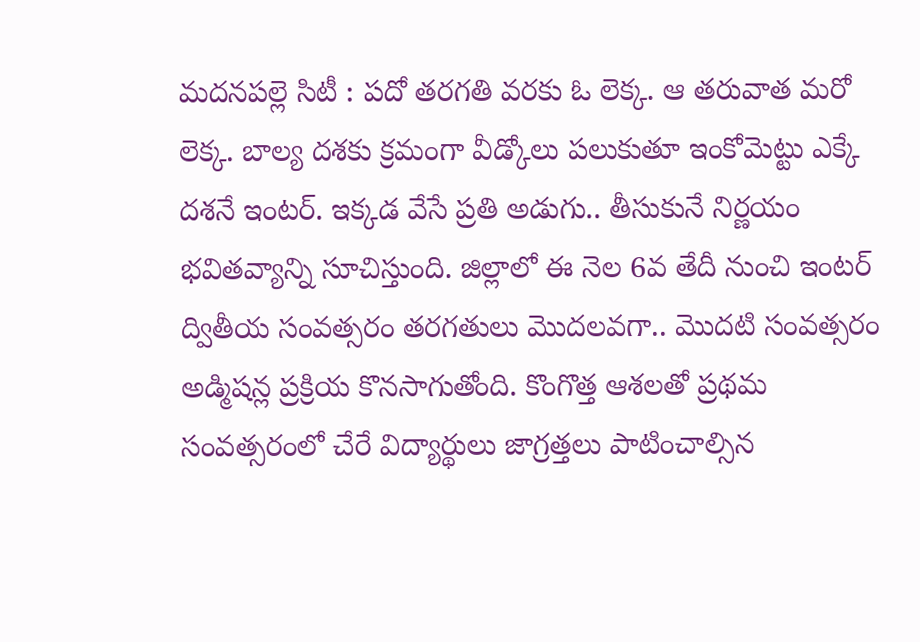మదనపల్లె సిటీ : పదో తరగతి వరకు ఓ లెక్క. ఆ తరువాత మరో లెక్క. బాల్య దశకు క్రమంగా వీడ్కోలు పలుకుతూ ఇంకోమెట్టు ఎక్కే దశనే ఇంటర్. ఇక్కడ వేసే ప్రతి అడుగు.. తీసుకునే నిర్ణయం భవితవ్యాన్ని సూచిస్తుంది. జిల్లాలో ఈ నెల 6వ తేదీ నుంచి ఇంటర్ ద్వితీయ సంవత్సరం తరగతులు మొదలవగా.. మొదటి సంవత్సరం అడ్మిషన్ల ప్రక్రియ కొనసాగుతోంది. కొంగొత్త ఆశలతో ప్రథమ సంవత్సరంలో చేరే విద్యార్థులు జాగ్రత్తలు పాటించాల్సిన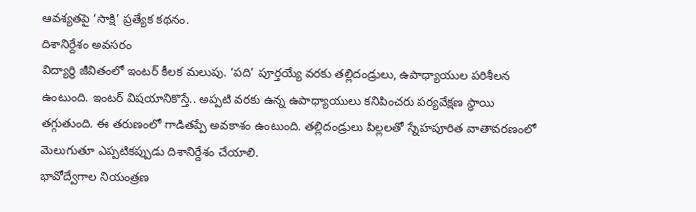ఆవశ్యతపై ‘సాక్షి’ ప్రత్యేక కథనం.
దిశానిర్దేశం అవసరం
విద్యార్థి జీవితంలో ఇంటర్ కీలక మలుపు. ‘పది’ పూర్తయ్యే వరకు తల్లిదండ్రులు, ఉపాధ్యాయుల పరిశీలన ఉంటుంది. ఇంటర్ విషయానికొస్తే.. అప్పటి వరకు ఉన్న ఉపాధ్యాయులు కనిపించరు పర్యవేక్షణ స్థాయి తగ్గుతుంది. ఈ తరుణంలో గాడితప్పే అవకాశం ఉంటుంది. తల్లిదండ్రులు పిల్లలతో స్నేహపూరిత వాతావరణంలో మెలుగుతూ ఎప్పటికప్పుడు దిశానిర్దేశం చేయాలి.
భావోద్వేగాల నియంత్రణ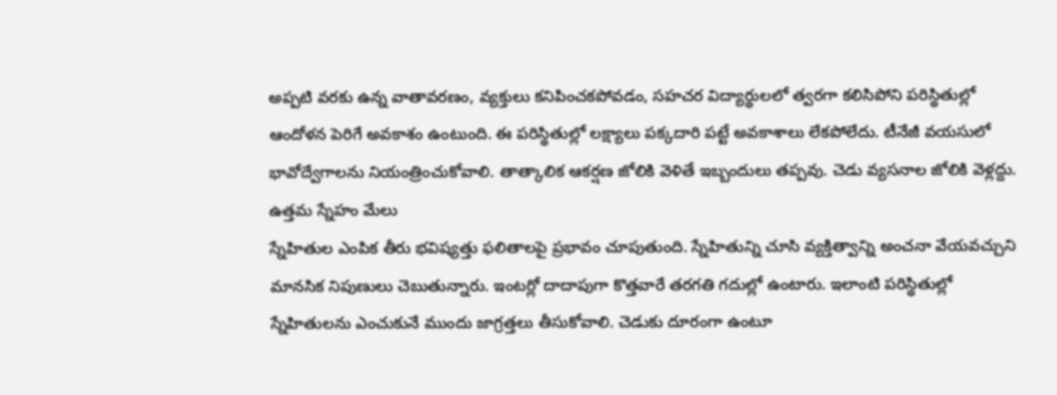అప్పటి వరకు ఉన్న వాతావరణం, వ్యక్తులు కనిపించకపోవడం, సహచర విద్యార్థులలో త్వరగా కలిసిపోని పరిస్థితుల్లో ఆందోళన పెరిగే అవకాశం ఉంటుంది. ఈ పరిస్థితుల్లో లక్ష్యాలు పక్కదారి పట్టే అవకాశాలు లేకపోలేదు. టీనేజీ వయసులో భావోద్వేగాలను నియంత్రించుకోవాలి. తాత్కాలిక ఆకర్షణ జోలికి వెళితే ఇబ్బందులు తప్పవు. చెడు వ్యసనాల జోలికి వెళ్లద్దు.
ఉత్తమ స్నేహం మేలు
స్నేహితుల ఎంపిక తీరు భవిష్యత్తు ఫలితాలపై ప్రభావం చూపుతుంది. స్నేహితున్ని చూసి వ్యక్తిత్వాన్ని అంచనా వేయవచ్చుని మానసిక నిపుణులు చెబుతున్నారు. ఇంటర్లో దాదాపుగా కొత్తవారే తరగతి గదుల్లో ఉంటారు. ఇలాంటి పరిస్థితుల్లో స్నేహితులను ఎంచుకునే ముందు జాగ్రత్తలు తీసుకోవాలి. చెడుకు దూరంగా ఉంటూ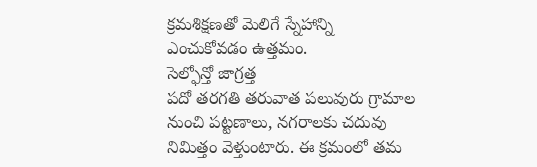క్రమశిక్షణతో మెలిగే స్నేహాన్ని ఎంచుకోవడం ఉత్తమం.
సెల్ఫోన్తో జాగ్రత్త
పదో తరగతి తరువాత పలువురు గ్రామాల నుంచి పట్టణాలు, నగరాలకు చదువు నిమిత్తం వెళ్తుంటారు. ఈ క్రమంలో తమ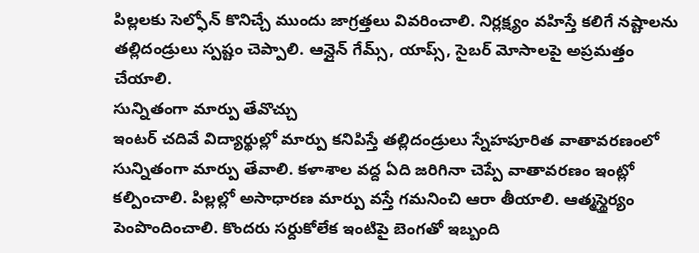పిల్లలకు సెల్ఫోన్ కొనిచ్చే ముందు జాగ్రత్తలు వివరించాలి. నిర్లక్ష్యం వహిస్తే కలిగే నష్టాలను తల్లిదండ్రులు స్పష్టం చెప్పాలి. ఆన్లైన్ గేమ్స్, యాప్స్, సైబర్ మోసాలపై అప్రమత్తం చేయాలి.
సున్నితంగా మార్పు తేవొచ్చు
ఇంటర్ చదివే విద్యార్థుల్లో మార్పు కనిపిస్తే తల్లిదండ్రులు స్నేహపూరిత వాతావరణంలో సున్నితంగా మార్పు తేవాలి. కళాశాల వద్ద ఏది జరిగినా చెప్పే వాతావరణం ఇంట్లో కల్పించాలి. పిల్లల్లో అసాధారణ మార్పు వస్తే గమనించి ఆరా తీయాలి. ఆత్మస్థైర్యం పెంపొందించాలి. కొందరు సర్దుకోలేక ఇంటిపై బెంగతో ఇబ్బంది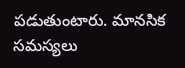పడుతుంటారు. మానసిక సమస్యలు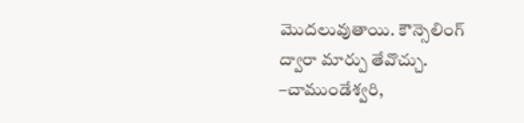మొదలువుతాయి. కౌన్సెలింగ్ ద్వారా మార్పు తేవొచ్చు.
–చాముండేశ్వరి,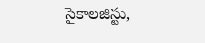సైకాలజిస్టు,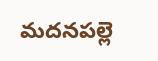మదనపల్లె